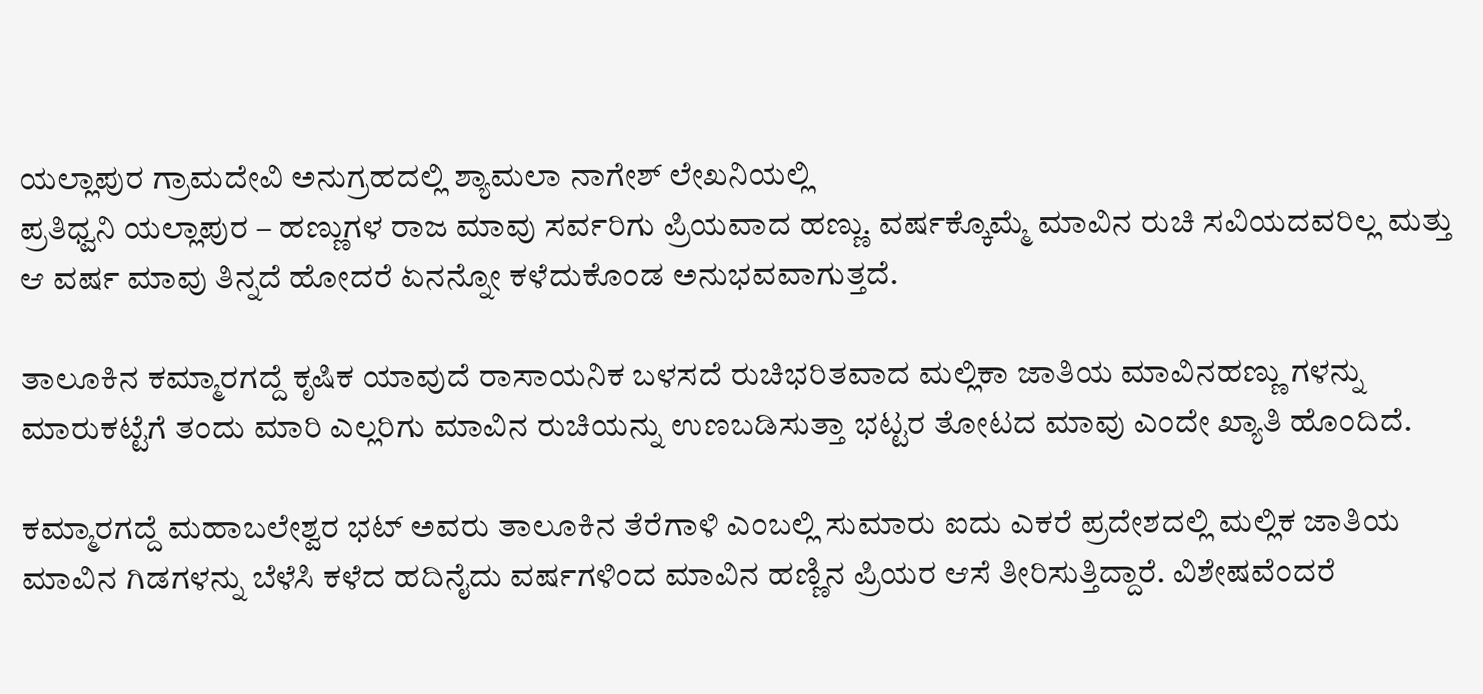ಯಲ್ಲಾಪುರ ಗ್ರಾಮದೇವಿ ಅನುಗ್ರಹದಲ್ಲಿ ಶ್ಯಾಮಲಾ ನಾಗೇಶ್ ಲೇಖನಿಯಲ್ಲಿ
ಪ್ರತಿಧ್ವನಿ ಯಲ್ಲಾಪುರ – ಹಣ್ಣುಗಳ ರಾಜ ಮಾವು ಸರ್ವರಿಗು ಪ್ರಿಯವಾದ ಹಣ್ಣು. ವರ್ಷಕ್ಕೊಮ್ಮೆ ಮಾವಿನ ರುಚಿ ಸವಿಯದವರಿಲ್ಲ ಮತ್ತು ಆ ವರ್ಷ ಮಾವು ತಿನ್ನದೆ ಹೋದರೆ ಏನನ್ನೋ ಕಳೆದುಕೊಂಡ ಅನುಭವವಾಗುತ್ತದೆ.

ತಾಲೂಕಿನ ಕಮ್ಮಾರಗದ್ದೆ ಕೃಷಿಕ ಯಾವುದೆ ರಾಸಾಯನಿಕ ಬಳಸದೆ ರುಚಿಭರಿತವಾದ ಮಲ್ಲಿಕಾ ಜಾತಿಯ ಮಾವಿನಹಣ್ಣು ಗಳನ್ನು ಮಾರುಕಟ್ಟೆಗೆ ತಂದು ಮಾರಿ ಎಲ್ಲರಿಗು ಮಾವಿನ ರುಚಿಯನ್ನು ಉಣಬಡಿಸುತ್ತಾ ಭಟ್ಟರ ತೋಟದ ಮಾವು ಎಂದೇ ಖ್ಯಾತಿ ಹೊಂದಿದೆ.

ಕಮ್ಮಾರಗದ್ದೆ ಮಹಾಬಲೇಶ್ವರ ಭಟ್ ಅವರು ತಾಲೂಕಿನ ತೆರೆಗಾಳಿ ಎಂಬಲ್ಲಿ ಸುಮಾರು ಐದು ಎಕರೆ ಪ್ರದೇಶದಲ್ಲಿ ಮಲ್ಲಿಕ ಜಾತಿಯ ಮಾವಿನ ಗಿಡಗಳನ್ನು ಬೆಳೆಸಿ ಕಳೆದ ಹದಿನೈದು ವರ್ಷಗಳಿಂದ ಮಾವಿನ ಹಣ್ಣಿನ ಪ್ರಿಯರ ಆಸೆ ತೀರಿಸುತ್ತಿದ್ದಾರೆ. ವಿಶೇಷವೆಂದರೆ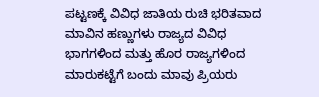ಪಟ್ಟಣಕ್ಕೆ ವಿವಿಧ ಜಾತಿಯ ರುಚಿ ಭರಿತವಾದ ಮಾವಿನ ಹಣ್ಣುಗಳು ರಾಜ್ಯದ ವಿವಿಧ ಭಾಗಗಳಿಂದ ಮತ್ತು ಹೊರ ರಾಜ್ಯಗಳಿಂದ ಮಾರುಕಟ್ಟೆಗೆ ಬಂದು ಮಾವು ಪ್ರಿಯರು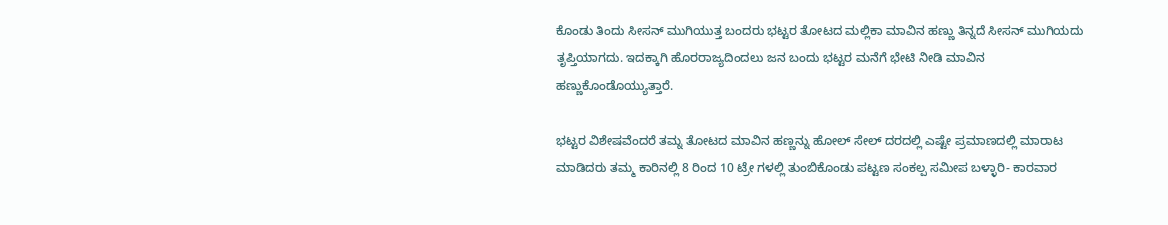ಕೊಂಡು ತಿಂದು ಸೀಸನ್ ಮುಗಿಯುತ್ತ ಬಂದರು ಭಟ್ಟರ ತೋಟದ ಮಲ್ಲಿಕಾ ಮಾವಿನ ಹಣ್ಣು ತಿನ್ನದೆ ಸೀಸನ್ ಮುಗಿಯದು ತೃಪ್ತಿಯಾಗದು. ಇದಕ್ಕಾಗಿ ಹೊರರಾಜ್ಯದಿಂದಲು ಜನ ಬಂದು ಭಟ್ಟರ ಮನೆಗೆ ಭೇಟಿ ನೀಡಿ ಮಾವಿನ ಹಣ್ಣುಕೊಂಡೊಯ್ಯುತ್ತಾರೆ.

ಭಟ್ಟರ ವಿಶೇಷವೆಂದರೆ ತಮ್ನ ತೋಟದ ಮಾವಿನ ಹಣ್ಣನ್ನು ಹೋಲ್ ಸೇಲ್ ದರದಲ್ಲಿ ಎಷ್ಟೇ ಪ್ರಮಾಣದಲ್ಲಿ ಮಾರಾಟ ಮಾಡಿದರು ತಮ್ಮ ಕಾರಿನಲ್ಲಿ 8 ರಿಂದ 10 ಟ್ರೇ ಗಳಲ್ಲಿ ತುಂಬಿಕೊಂಡು ಪಟ್ಟಣ ಸಂಕಲ್ಪ ಸಮೀಪ ಬಳ್ಳಾರಿ- ಕಾರವಾರ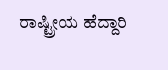ರಾಷ್ಟ್ರೀಯ ಹೆದ್ದಾರಿ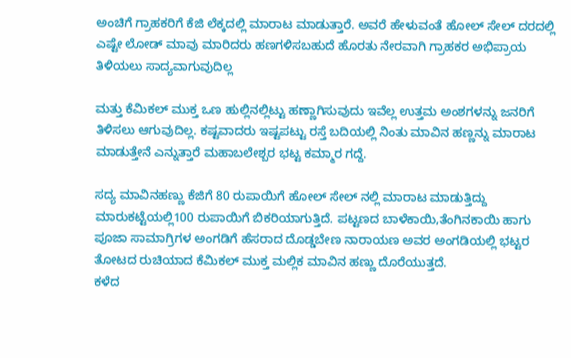ಅಂಚಿಗೆ ಗ್ರಾಹಕರಿಗೆ ಕೆಜಿ ಲೆಕ್ಕದಲ್ಲಿ ಮಾರಾಟ ಮಾಡುತ್ತಾರೆ. ಅವರೆ ಹೇಳುವಂತೆ ಹೋಲ್ ಸೇಲ್ ದರದಲ್ಲಿ ಎಷ್ಟೇ ಲೋಡ್ ಮಾವು ಮಾರಿದರು ಹಣಗಳಿಸಬಹುದೆ ಹೊರತು ನೇರವಾಗಿ ಗ್ರಾಹಕರ ಅಭಿಪ್ರಾಯ ತಿಳಿಯಲು ಸಾದ್ಯವಾಗುವುದಿಲ್ಲ

ಮತ್ತು ಕೆಮಿಕಲ್ ಮುಕ್ತ ಒಣ ಹುಲ್ಲಿನಲ್ಲಿಟ್ಟು ಹಣ್ಣಾಗಿಸುವುದು ಇವೆಲ್ಲ ಉತ್ತಮ ಅಂಶಗಳನ್ನು ಜನರಿಗೆ ತಿಳಿಸಲು ಆಗುವುದಿಲ್ಲ. ಕಷ್ಟವಾದರು ಇಷ್ಟಪಟ್ಟು ರಸ್ತೆ ಬದಿಯಲ್ಲಿ ನಿಂತು ಮಾವಿನ ಹಣ್ಣನ್ನು ಮಾರಾಟ ಮಾಡುತ್ತೇನೆ ಎನ್ನುತ್ತಾರೆ ಮಹಾಬಲೇಶ್ಬರ ಭಟ್ಟ ಕಮ್ಮಾರ ಗದ್ದೆ.

ಸದ್ಯ ಮಾವಿನಹಣ್ಣು ಕೆಜಿಗೆ 80 ರುಪಾಯಿಗೆ ಹೋಲ್ ಸೇಲ್ ನಲ್ಲಿ ಮಾರಾಟ ಮಾಡುತ್ತಿದ್ದು ಮಾರುಕಟ್ಟೆಯಲ್ಲಿ100 ರುಪಾಯಿಗೆ ಬಿಕರಿಯಾಗುತ್ತಿದೆ. ಪಟ್ಟಣದ ಬಾಳೆಕಾಯಿ,ತೆಂಗಿನಕಾಯಿ ಹಾಗು ಪೂಜಾ ಸಾಮಾಗ್ರಿಗಳ ಅಂಗಡಿಗೆ ಹೆಸರಾದ ದೊಡ್ಡಬೇಣ ನಾರಾಯಣ ಅವರ ಅಂಗಡಿಯಲ್ಲಿ ಭಟ್ಟರ ತೋಟದ ರುಚಿಯಾದ ಕೆಮಿಕಲ್ ಮುಕ್ತ ಮಲ್ಲಿಕ ಮಾವಿನ ಹಣ್ಣು ದೊರೆಯುತ್ತದೆ.
ಕಳೆದ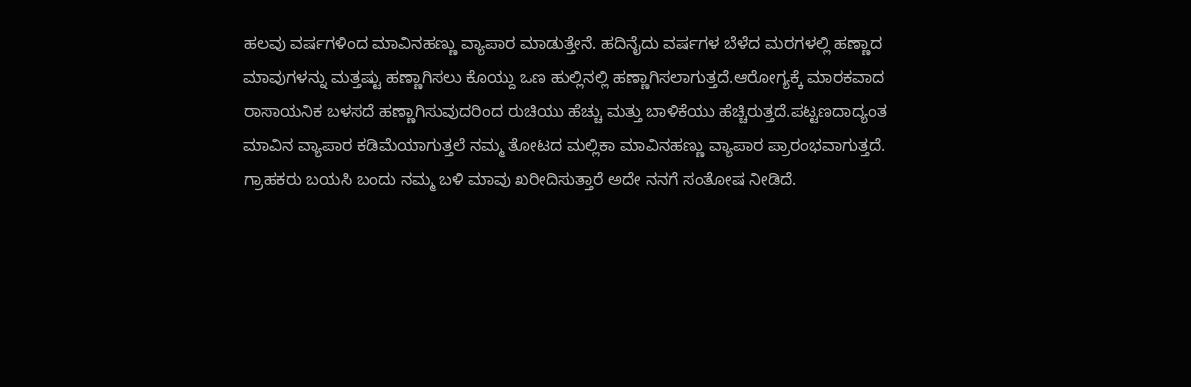ಹಲವು ವರ್ಷಗಳಿಂದ ಮಾವಿನಹಣ್ಣು ವ್ಯಾಪಾರ ಮಾಡುತ್ತೇನೆ. ಹದಿನೈದು ವರ್ಷಗಳ ಬೆಳೆದ ಮರಗಳಲ್ಲಿ ಹಣ್ಣಾದ ಮಾವುಗಳನ್ನು ಮತ್ತಷ್ಟು ಹಣ್ಣಾಗಿಸಲು ಕೊಯ್ದು ಒಣ ಹುಲ್ಲಿನಲ್ಲಿ ಹಣ್ಣಾಗಿಸಲಾಗುತ್ತದೆ.ಆರೋಗ್ಯಕ್ಕೆ ಮಾರಕವಾದ ರಾಸಾಯನಿಕ ಬಳಸದೆ ಹಣ್ಣಾಗಿಸುವುದರಿಂದ ರುಚಿಯು ಹೆಚ್ಚು ಮತ್ತು ಬಾಳಿಕೆಯು ಹೆಚ್ಚಿರುತ್ತದೆ.ಪಟ್ಟಣದಾದ್ಯಂತ ಮಾವಿನ ವ್ಯಾಪಾರ ಕಡಿಮೆಯಾಗುತ್ತಲೆ ನಮ್ಮ ತೋಟದ ಮಲ್ಲಿಕಾ ಮಾವಿನಹಣ್ಣು ವ್ಯಾಪಾರ ಪ್ರಾರಂಭವಾಗುತ್ತದೆ. ಗ್ರಾಹಕರು ಬಯಸಿ ಬಂದು ನಮ್ಮ ಬಳಿ ಮಾವು ಖರೀದಿಸುತ್ತಾರೆ ಅದೇ ನನಗೆ ಸಂತೋಷ ನೀಡಿದೆ.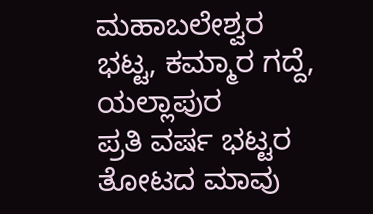ಮಹಾಬಲೇಶ್ವರ ಭಟ್ಟ, ಕಮ್ಮಾರ ಗದ್ದೆ, ಯಲ್ಲಾಪುರ
ಪ್ರತಿ ವರ್ಷ ಭಟ್ಟರ ತೋಟದ ಮಾವು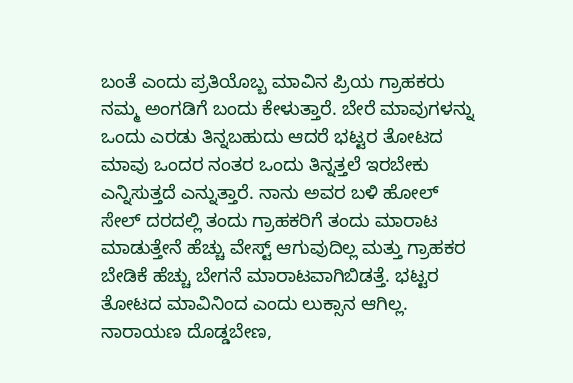ಬಂತೆ ಎಂದು ಪ್ರತಿಯೊಬ್ಬ ಮಾವಿನ ಪ್ರಿಯ ಗ್ರಾಹಕರು ನಮ್ಮ ಅಂಗಡಿಗೆ ಬಂದು ಕೇಳುತ್ತಾರೆ. ಬೇರೆ ಮಾವುಗಳನ್ನು ಒಂದು ಎರಡು ತಿನ್ನಬಹುದು ಆದರೆ ಭಟ್ಟರ ತೋಟದ ಮಾವು ಒಂದರ ನಂತರ ಒಂದು ತಿನ್ನತ್ತಲೆ ಇರಬೇಕು ಎನ್ನಿಸುತ್ತದೆ ಎನ್ನುತ್ತಾರೆ. ನಾನು ಅವರ ಬಳಿ ಹೋಲ್ ಸೇಲ್ ದರದಲ್ಲಿ ತಂದು ಗ್ರಾಹಕರಿಗೆ ತಂದು ಮಾರಾಟ ಮಾಡುತ್ತೇನೆ ಹೆಚ್ಚು ವೇಸ್ಟ್ ಆಗುವುದಿಲ್ಲ ಮತ್ತು ಗ್ರಾಹಕರ ಬೇಡಿಕೆ ಹೆಚ್ಚು ಬೇಗನೆ ಮಾರಾಟವಾಗಿಬಿಡತ್ತೆ. ಭಟ್ಟರ ತೋಟದ ಮಾವಿನಿಂದ ಎಂದು ಲುಕ್ಸಾನ ಆಗಿಲ್ಲ.
ನಾರಾಯಣ ದೊಡ್ಡಬೇಣ,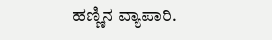ಹಣ್ಣಿನ ವ್ಯಾಪಾರಿ.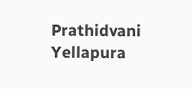Prathidvani Yellapura